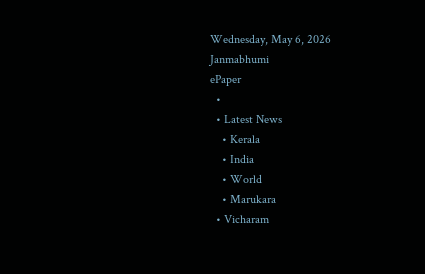Wednesday, May 6, 2026
Janmabhumi
ePaper
  •
  • Latest News
    • Kerala
    • India
    • World
    • Marukara
  • Vicharam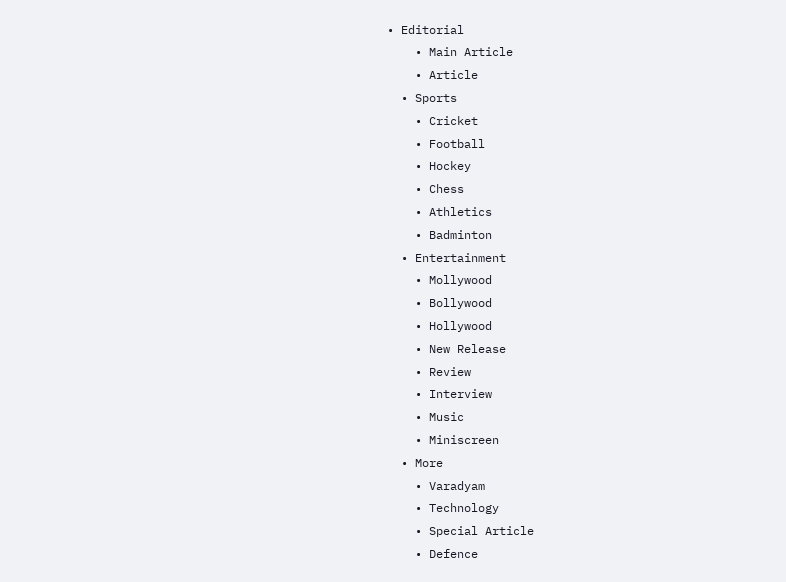• Editorial
    • Main Article
    • Article
  • Sports
    • Cricket
    • Football
    • Hockey
    • Chess
    • Athletics
    • Badminton
  • Entertainment
    • Mollywood
    • Bollywood
    • Hollywood
    • New Release
    • Review
    • Interview
    • Music
    • Miniscreen
  • More
    • Varadyam
    • Technology
    • Special Article
    • Defence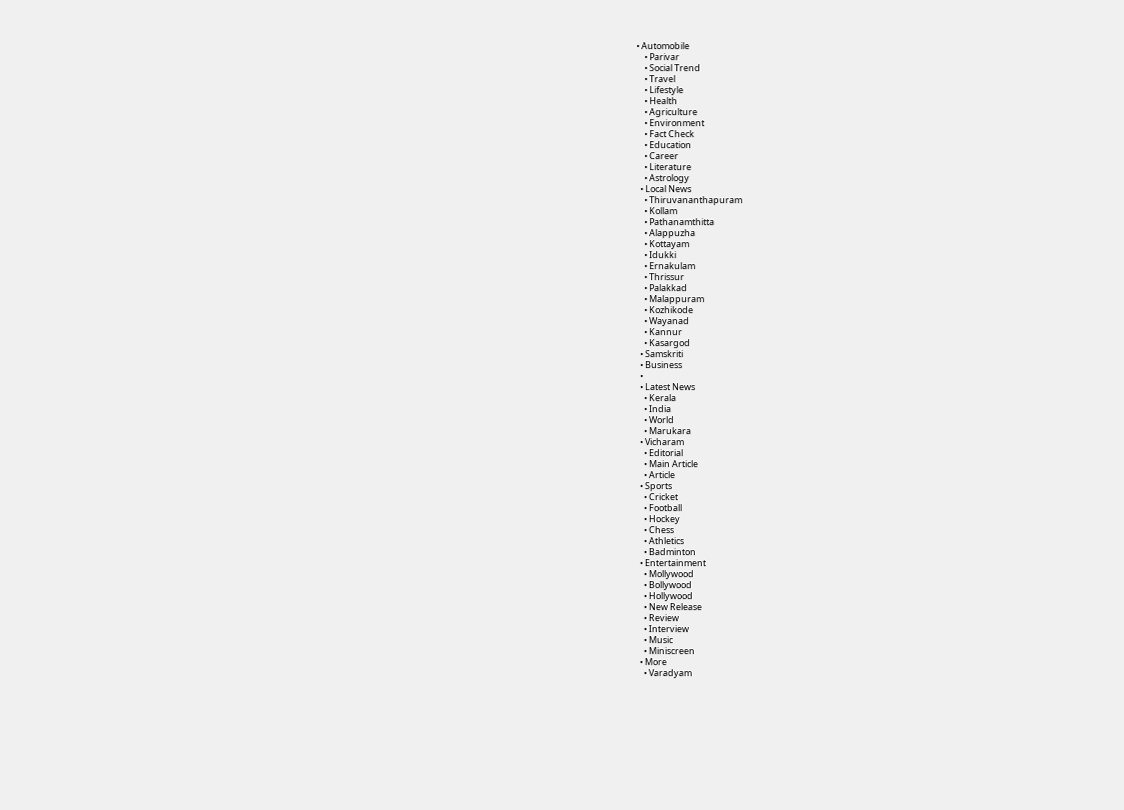• Automobile
    • Parivar
    • Social Trend
    • Travel
    • Lifestyle
    • Health
    • Agriculture
    • Environment
    • Fact Check
    • Education
    • Career
    • Literature
    • Astrology
  • Local News
    • Thiruvananthapuram
    • Kollam
    • Pathanamthitta
    • Alappuzha
    • Kottayam
    • Idukki
    • Ernakulam
    • Thrissur
    • Palakkad
    • Malappuram
    • Kozhikode
    • Wayanad
    • Kannur
    • Kasargod
  • Samskriti
  • Business
  •
  • Latest News
    • Kerala
    • India
    • World
    • Marukara
  • Vicharam
    • Editorial
    • Main Article
    • Article
  • Sports
    • Cricket
    • Football
    • Hockey
    • Chess
    • Athletics
    • Badminton
  • Entertainment
    • Mollywood
    • Bollywood
    • Hollywood
    • New Release
    • Review
    • Interview
    • Music
    • Miniscreen
  • More
    • Varadyam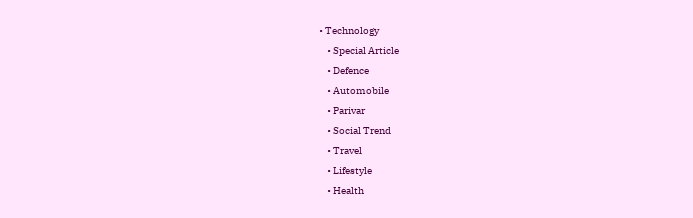• Technology
    • Special Article
    • Defence
    • Automobile
    • Parivar
    • Social Trend
    • Travel
    • Lifestyle
    • Health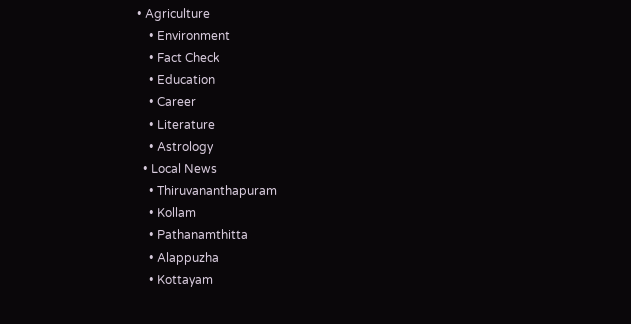• Agriculture
    • Environment
    • Fact Check
    • Education
    • Career
    • Literature
    • Astrology
  • Local News
    • Thiruvananthapuram
    • Kollam
    • Pathanamthitta
    • Alappuzha
    • Kottayam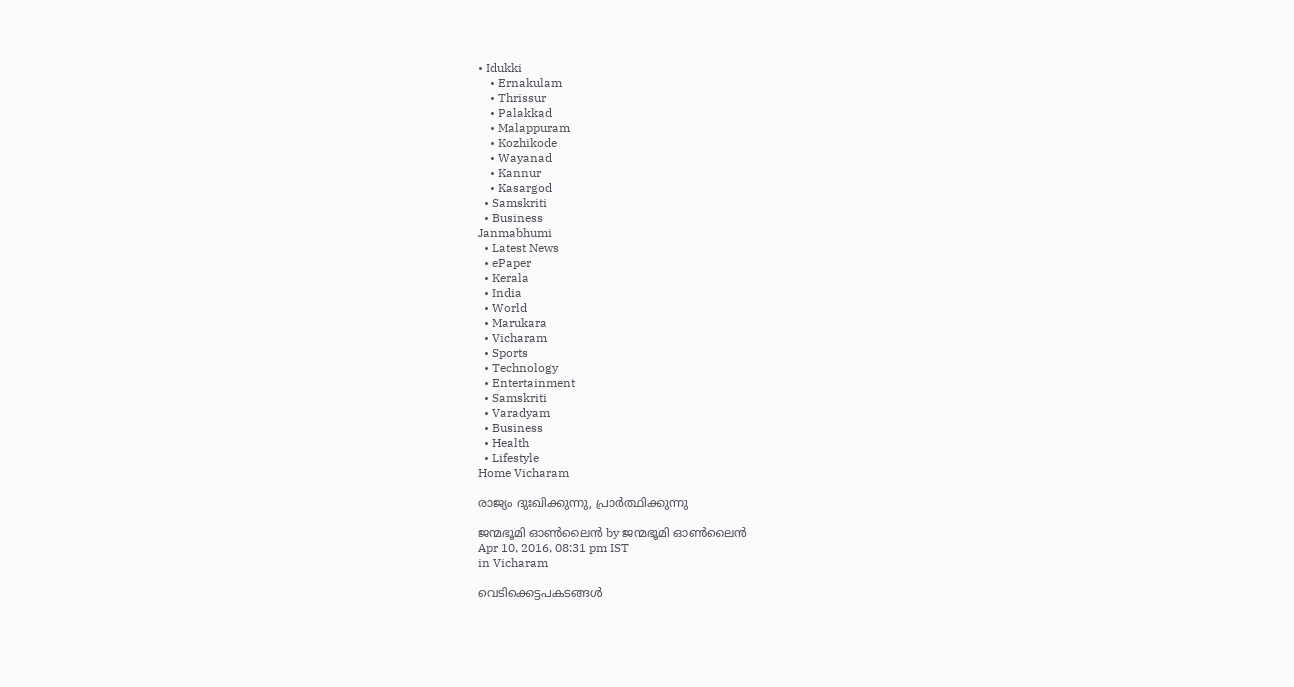• Idukki
    • Ernakulam
    • Thrissur
    • Palakkad
    • Malappuram
    • Kozhikode
    • Wayanad
    • Kannur
    • Kasargod
  • Samskriti
  • Business
Janmabhumi
  • Latest News
  • ePaper
  • Kerala
  • India
  • World
  • Marukara
  • Vicharam
  • Sports
  • Technology
  • Entertainment
  • Samskriti
  • Varadyam
  • Business
  • Health
  • Lifestyle
Home Vicharam

രാജ്യം ദുഃഖിക്കുന്നു, പ്രാര്‍ത്ഥിക്കുന്നു

ജന്മഭൂമി ഓണ്‍ലൈന്‍ by ജന്മഭൂമി ഓണ്‍ലൈന്‍
Apr 10, 2016, 08:31 pm IST
in Vicharam

വെടിക്കെട്ടപകടങ്ങള്‍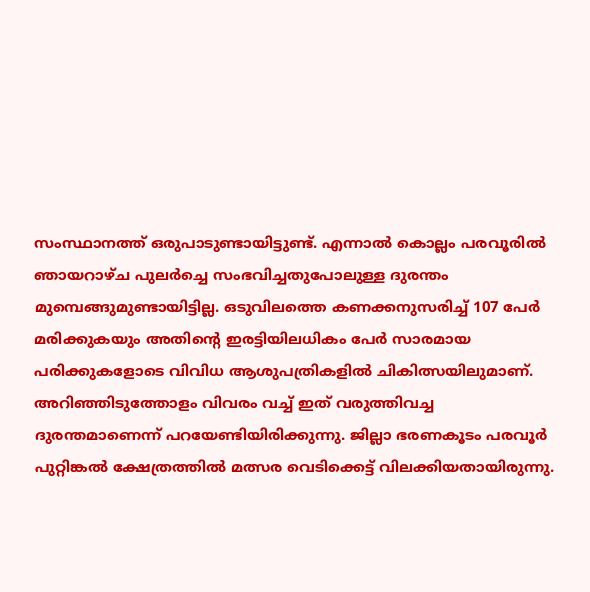സംസ്ഥാനത്ത് ഒരുപാടുണ്ടായിട്ടുണ്ട്. എന്നാല്‍ കൊല്ലം പരവൂരില്‍ ഞായറാഴ്ച പുലര്‍ച്ചെ സംഭവിച്ചതുപോലുള്ള ദുരന്തം മുമ്പെങ്ങുമുണ്ടായിട്ടില്ല. ഒടുവിലത്തെ കണക്കനുസരിച്ച് 107 പേര്‍ മരിക്കുകയും അതിന്റെ ഇരട്ടിയിലധികം പേര്‍ സാരമായ പരിക്കുകളോടെ വിവിധ ആശുപത്രികളില്‍ ചികിത്സയിലുമാണ്. അറിഞ്ഞിടുത്തോളം വിവരം വച്ച് ഇത് വരുത്തിവച്ച ദുരന്തമാണെന്ന് പറയേണ്ടിയിരിക്കുന്നു. ജില്ലാ ഭരണകൂടം പരവൂര്‍ പുറ്റിങ്കല്‍ ക്ഷേത്രത്തില്‍ മത്സര വെടിക്കെട്ട് വിലക്കിയതായിരുന്നു.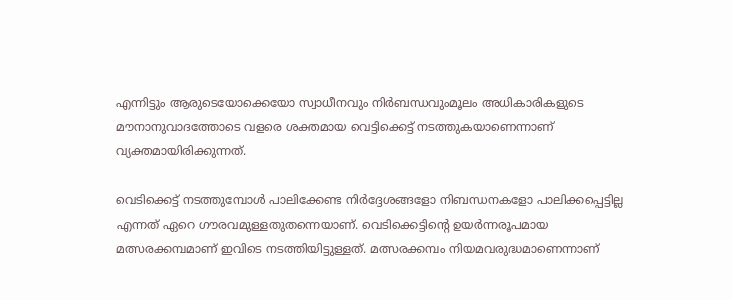എന്നിട്ടും ആരുടെയോക്കെയോ സ്വാധീനവും നിര്‍ബന്ധവുംമൂലം അധികാരികളുടെ മൗനാനുവാദത്തോടെ വളരെ ശക്തമായ വെട്ടിക്കെട്ട് നടത്തുകയാണെന്നാണ് വ്യക്തമായിരിക്കുന്നത്.

വെടിക്കെട്ട് നടത്തുമ്പോള്‍ പാലിക്കേണ്ട നിര്‍ദ്ദേശങ്ങളോ നിബന്ധനകളോ പാലിക്കപ്പെട്ടില്ല എന്നത് ഏറെ ഗൗരവമുള്ളതുതന്നെയാണ്. വെടിക്കെട്ടിന്റെ ഉയര്‍ന്നരൂപമായ മത്സരക്കമ്പമാണ് ഇവിടെ നടത്തിയിട്ടുള്ളത്. മത്സരക്കമ്പം നിയമവരുദ്ധമാണെന്നാണ്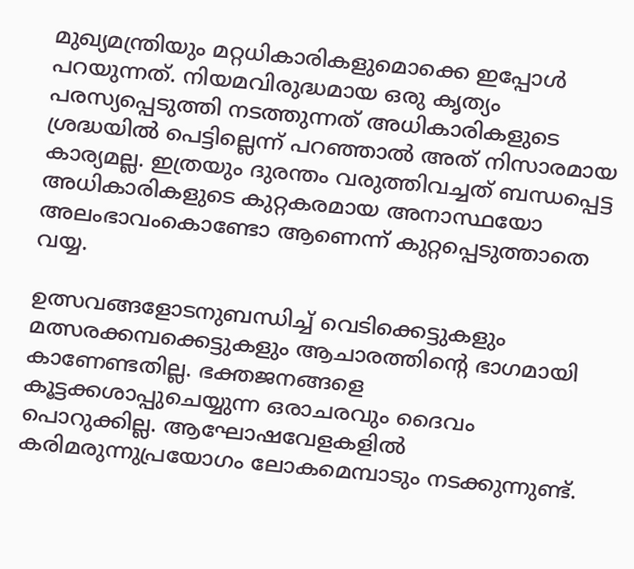മുഖ്യമന്ത്രിയും മറ്റധികാരികളുമൊക്കെ ഇപ്പോള്‍ പറയുന്നത്. നിയമവിരുദ്ധമായ ഒരു കൃത്യം പരസ്യപ്പെടുത്തി നടത്തുന്നത് അധികാരികളുടെ ശ്രദ്ധയില്‍ പെട്ടില്ലെന്ന് പറഞ്ഞാല്‍ അത് നിസാരമായ കാര്യമല്ല. ഇത്രയും ദുരന്തം വരുത്തിവച്ചത് ബന്ധപ്പെട്ട അധികാരികളുടെ കുറ്റകരമായ അനാസ്ഥയോ അലംഭാവംകൊണ്ടോ ആണെന്ന് കുറ്റപ്പെടുത്താതെ വയ്യ.

ഉത്സവങ്ങളോടനുബന്ധിച്ച് വെടിക്കെട്ടുകളും മത്സരക്കമ്പക്കെട്ടുകളും ആചാരത്തിന്റെ ഭാഗമായി കാണേണ്ടതില്ല. ഭക്തജനങ്ങളെ കൂട്ടക്കശാപ്പുചെയ്യുന്ന ഒരാചരവും ദൈവം പൊറുക്കില്ല. ആഘോഷവേളകളില്‍ കരിമരുന്നുപ്രയോഗം ലോകമെമ്പാടും നടക്കുന്നുണ്ട്.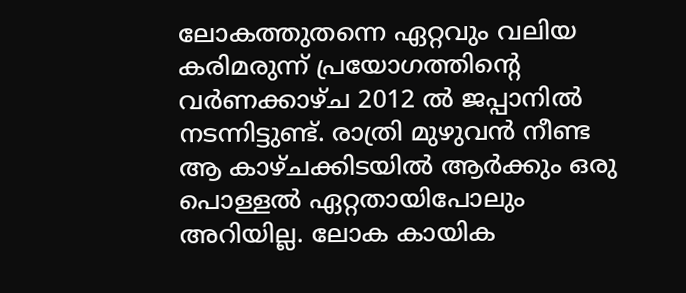ലോകത്തുതന്നെ ഏറ്റവും വലിയ കരിമരുന്ന് പ്രയോഗത്തിന്റെ വര്‍ണക്കാഴ്ച 2012 ല്‍ ജപ്പാനില്‍ നടന്നിട്ടുണ്ട്. രാത്രി മുഴുവന്‍ നീണ്ട ആ കാഴ്ചക്കിടയില്‍ ആര്‍ക്കും ഒരു പൊള്ളല്‍ ഏറ്റതായിപോലും അറിയില്ല. ലോക കായിക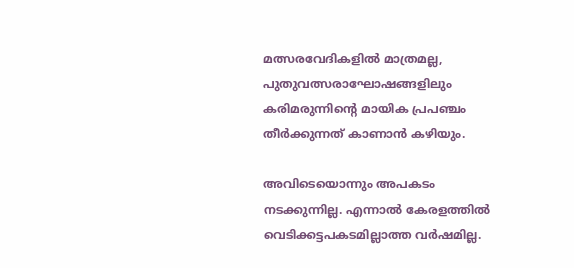മത്സരവേദികളില്‍ മാത്രമല്ല, പുതുവത്സരാഘോഷങ്ങളിലും കരിമരുന്നിന്റെ മായിക പ്രപഞ്ചം തീര്‍ക്കുന്നത് കാണാന്‍ കഴിയും.

അവിടെയൊന്നും അപകടം നടക്കുന്നില്ല. എന്നാല്‍ കേരളത്തില്‍ വെടിക്കട്ടപകടമില്ലാത്ത വര്‍ഷമില്ല.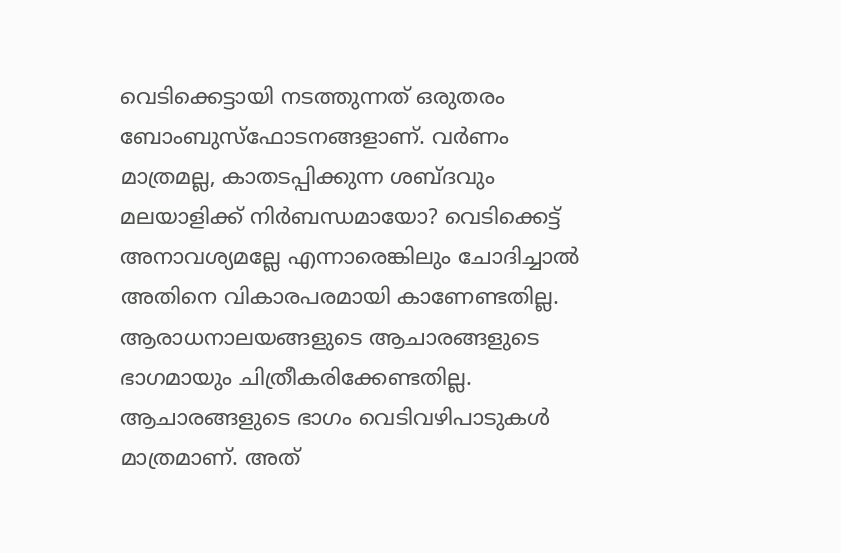വെടിക്കെട്ടായി നടത്തുന്നത് ഒരുതരം ബോംബുസ്‌ഫോടനങ്ങളാണ്. വര്‍ണം മാത്രമല്ല, കാതടപ്പിക്കുന്ന ശബ്ദവും മലയാളിക്ക് നിര്‍ബന്ധമായോ? വെടിക്കെട്ട് അനാവശ്യമല്ലേ എന്നാരെങ്കിലും ചോദിച്ചാല്‍ അതിനെ വികാരപരമായി കാണേണ്ടതില്ല. ആരാധനാലയങ്ങളുടെ ആചാരങ്ങളുടെ ഭാഗമായും ചിത്രീകരിക്കേണ്ടതില്ല. ആചാരങ്ങളുടെ ഭാഗം വെടിവഴിപാടുകള്‍ മാത്രമാണ്. അത്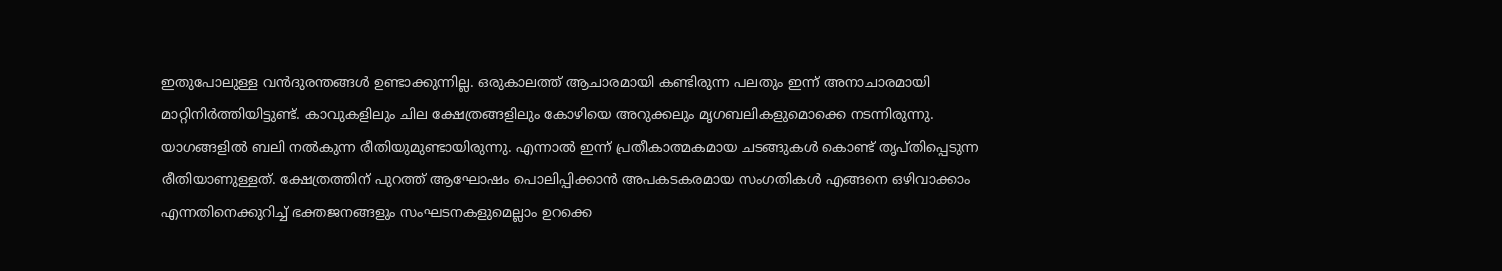ഇതുപോലുള്ള വന്‍ദുരന്തങ്ങള്‍ ഉണ്ടാക്കുന്നില്ല. ഒരുകാലത്ത് ആചാരമായി കണ്ടിരുന്ന പലതും ഇന്ന് അനാചാരമായി മാറ്റിനിര്‍ത്തിയിട്ടുണ്ട്. കാവുകളിലും ചില ക്ഷേത്രങ്ങളിലും കോഴിയെ അറുക്കലും മൃഗബലികളുമൊക്കെ നടന്നിരുന്നു. യാഗങ്ങളില്‍ ബലി നല്‍കുന്ന രീതിയുമുണ്ടായിരുന്നു. എന്നാല്‍ ഇന്ന് പ്രതീകാത്മകമായ ചടങ്ങുകള്‍ കൊണ്ട് തൃപ്തിപ്പെടുന്ന രീതിയാണുള്ളത്. ക്ഷേത്രത്തിന് പുറത്ത് ആഘോഷം പൊലിപ്പിക്കാന്‍ അപകടകരമായ സംഗതികള്‍ എങ്ങനെ ഒഴിവാക്കാം എന്നതിനെക്കുറിച്ച് ഭക്തജനങ്ങളും സംഘടനകളുമെല്ലാം ഉറക്കെ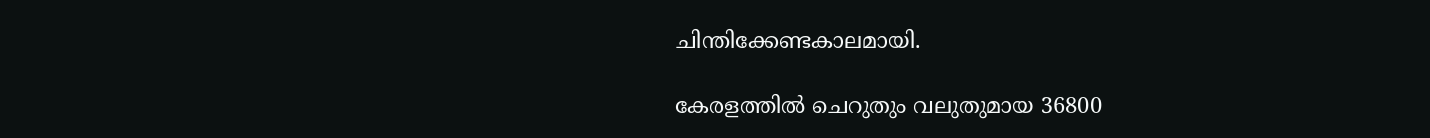ചിന്തിക്കേണ്ടകാലമായി.

കേരളത്തില്‍ ചെറുതും വലുതുമായ 36800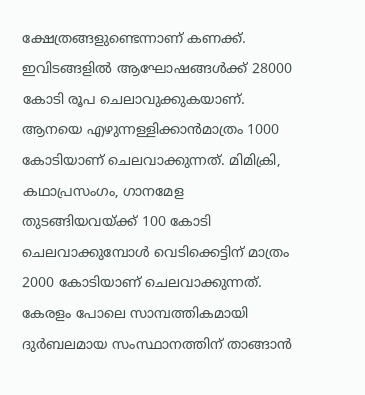ക്ഷേത്രങ്ങളുണ്ടെന്നാണ് കണക്ക്. ഇവിടങ്ങളില്‍ ആഘോഷങ്ങള്‍ക്ക് 28000 കോടി രൂപ ചെലാവുക്കുകയാണ്. ആനയെ എഴുന്നള്ളിക്കാന്‍മാത്രം 1000 കോടിയാണ് ചെലവാക്കുന്നത്. മിമിക്രി, കഥാപ്രസംഗം, ഗാനമേള തുടങ്ങിയവയ്‌ക്ക് 100 കോടി ചെലവാക്കുമ്പോള്‍ വെടിക്കെട്ടിന് മാത്രം 2000 കോടിയാണ് ചെലവാക്കുന്നത്. കേരളം പോലെ സാമ്പത്തികമായി ദുര്‍ബലമായ സംസ്ഥാനത്തിന് താങ്ങാന്‍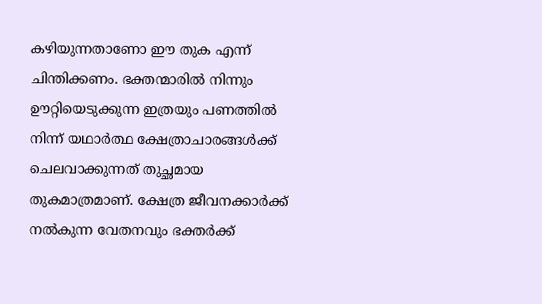കഴിയുന്നതാണോ ഈ തുക എന്ന് ചിന്തിക്കണം. ഭക്തന്മാരില്‍ നിന്നും ഊറ്റിയെടുക്കുന്ന ഇത്രയും പണത്തില്‍ നിന്ന് യഥാര്‍ത്ഥ ക്ഷേത്രാചാരങ്ങള്‍ക്ക് ചെലവാക്കുന്നത് തുച്ഛമായ തുകമാത്രമാണ്. ക്ഷേത്ര ജീവനക്കാര്‍ക്ക് നല്‍കുന്ന വേതനവും ഭക്തര്‍ക്ക്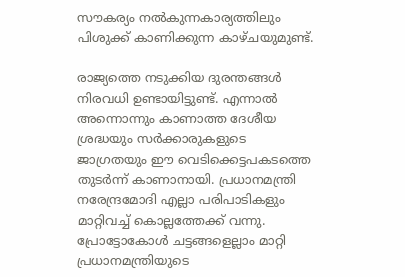സൗകര്യം നല്‍കുന്നകാര്യത്തിലും പിശുക്ക് കാണിക്കുന്ന കാഴ്ചയുമുണ്ട്.

രാജ്യത്തെ നടുക്കിയ ദുരന്തങ്ങള്‍ നിരവധി ഉണ്ടായിട്ടുണ്ട്. എന്നാല്‍ അന്നൊന്നും കാണാത്ത ദേശീയ ശ്രദ്ധയും സര്‍ക്കാരുകളുടെ ജാഗ്രതയും ഈ വെടിക്കെട്ടപകടത്തെ തുടര്‍ന്ന് കാണാനായി. പ്രധാനമന്ത്രി നരേന്ദ്രമോദി എല്ലാ പരിപാടികളും മാറ്റിവച്ച് കൊല്ലത്തേക്ക് വന്നു. പ്രോട്ടോകോള്‍ ചട്ടങ്ങളെല്ലാം മാറ്റി പ്രധാനമന്ത്രിയുടെ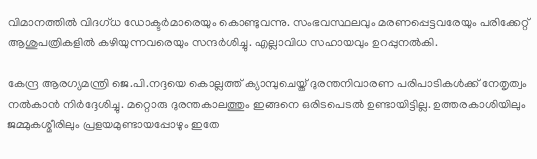വിമാനത്തില്‍ വിദഗ്ധ ഡോക്ടര്‍മാരെയും കൊണ്ടുവന്നു. സംഭവസ്ഥലവും മരണപ്പെട്ടവരേയും പരിക്കേറ്റ് ആശുപത്രികളില്‍ കഴിയുന്നവരെയും സന്ദര്‍ശിച്ചു. എല്ലാവിധ സഹായവും ഉറപ്പുനല്‍കി.

കേന്ദ്ര ആരഗ്യമന്ത്രി ജെ.പി.നദ്ദയെ കൊല്ലത്ത് ക്യാമ്പുചെയ്ത് ദുരന്തനിവാരണ പരിപാടികള്‍ക്ക് നേതൃത്വം നല്‍കാന്‍ നിര്‍ദ്ദേശിച്ചു. മറ്റൊരു ദുരന്തകാലത്തും ഇങ്ങനെ ഒരിടപെടല്‍ ഉണ്ടായിട്ടില്ല. ഉത്തരകാശിയിലും ജമ്മുകശ്മീരിലും പ്രളയമുണ്ടായപ്പോഴും ഇതേ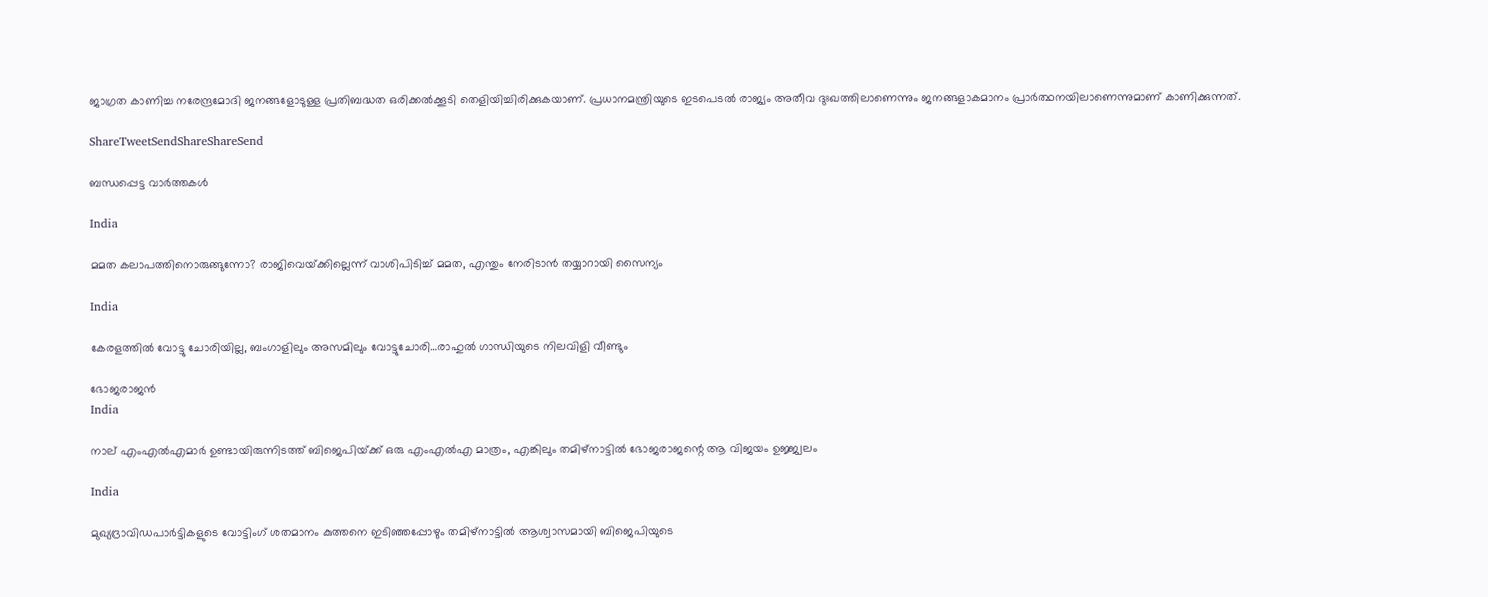ജാഗ്രത കാണിച്ച നരേന്ദ്രമോദി ജനങ്ങളോടുള്ള പ്രതിബദ്ധത ഒരിക്കല്‍ക്കൂടി തെളിയിച്ചിരിക്കുകയാണ്. പ്രധാനമന്ത്രിയുടെ ഇടപെടല്‍ രാജ്യം അതീവ ദുഃഖത്തിലാണെന്നും ജനങ്ങളാകമാനം പ്രാര്‍ത്ഥനയിലാണെന്നുമാണ് കാണിക്കുന്നത്.

ShareTweetSendShareShareSend

ബന്ധപ്പെട്ട വാര്‍ത്തകള്‍

India

മമത കലാപത്തിനൊരുങ്ങുന്നോ? രാജിവെയ്‌ക്കില്ലെന്ന് വാശിപിടിച്ച് മമത, എന്തും നേരിടാന്‍ തയ്യാറായി സൈന്യം

India

കേരളത്തില്‍ വോട്ടു ചോരിയില്ല, ബംഗാളിലും അസമിലും വോട്ടുചോരി…രാഹുല്‍ ഗാന്ധിയുടെ നിലവിളി വീണ്ടും

ഭോജരാജന്‍
India

നാല് എംഎല്‍എമാര്‍ ഉണ്ടായിരുന്നിടത്ത് ബിജെപിയ്‌ക്ക് ഒരു എംഎല്‍എ മാത്രം, എങ്കിലും തമിഴ്നാട്ടില്‍ ഭോജരാജന്റെ ആ വിജയം ഉജ്ജ്വലം

India

മുഖ്യദ്രാവിഡപാര്‍ട്ടികളുടെ വോട്ടിംഗ് ശതമാനം കുത്തനെ ഇടിഞ്ഞപ്പോഴും തമിഴ്നാട്ടില്‍ ആശ്വാസമായി ബിജെപിയുടെ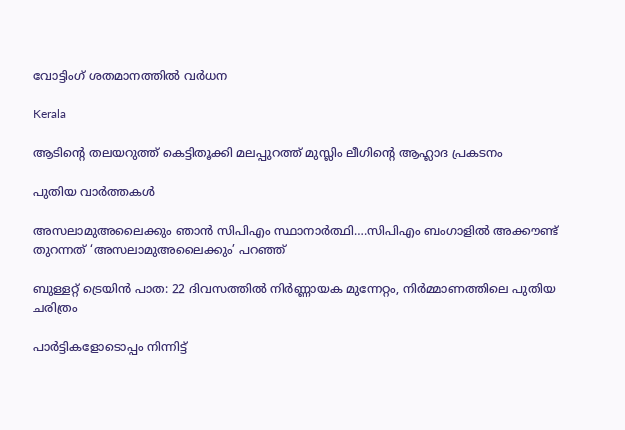വോട്ടിംഗ് ശതമാനത്തില്‍ വര്‍ധന

Kerala

ആടിന്റെ തലയറുത്ത് കെട്ടിതൂക്കി മലപ്പുറത്ത് മുസ്ലിം ലീഗിന്റെ ആഹ്ലാദ പ്രകടനം

പുതിയ വാര്‍ത്തകള്‍

അസലാമുഅലൈക്കും ഞാന്‍ സിപിഎം സ്ഥാനാര്‍ത്ഥി….സിപിഎം ബംഗാളില്‍ അക്കൗണ്ട് തുറന്നത് ‘അസലാമുഅലൈക്കും’ പറഞ്ഞ്

ബുള്ളറ്റ് ട്രെയിൻ പാത: 22 ദിവസത്തിൽ നിർണ്ണായക മുന്നേറ്റം, നിർമ്മാണത്തിലെ പുതിയ ചരിത്രം

പാർട്ടികളോടൊപ്പം നിന്നിട്ട്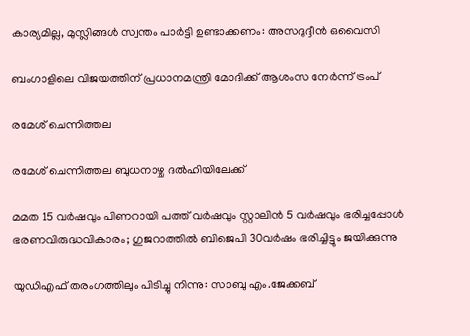കാര്യമില്ല, മുസ്ലിങ്ങൾ സ്വന്തം പാർട്ടി ഉണ്ടാക്കണം: അസദുദ്ദീൻ ഒവൈസി

ബംഗാളിലെ വിജയത്തിന് പ്രധാനമന്ത്രി മോദിക്ക് ആശംസ നേർന്ന് ട്രംപ്

രമേശ് ചെന്നിത്തല

രമേശ് ചെന്നിത്തല ബുധനാഴ്ച ദല്‍ഹിയിലേക്ക്

മമത 15 വര്‍ഷവും പിണറായി പത്ത് വര്‍ഷവും സ്റ്റാലിന്‍ 5 വര്‍ഷവും ഭരിച്ചപ്പോള്‍ ഭരണവിരുദ്ധവികാരം; ഗുജറാത്തില്‍ ബിജെപി 30വര്‍ഷം ഭരിച്ചിട്ടും ജയിക്കുന്നു

യുഡിഎഫ് തരംഗത്തിലും പിടിച്ചു നിന്നു: സാബു എം.ജേക്കബ്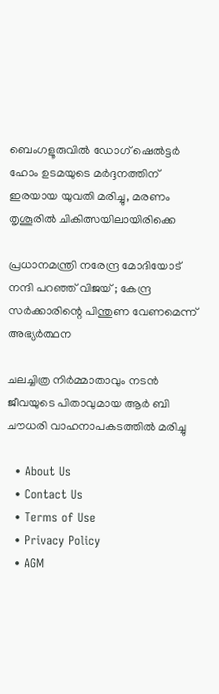ബെംഗളൂരുവില്‍ ഡോഗ് ഷെല്‍ട്ടര്‍ ഹോം ഉടമയുടെ മര്‍ദ്ദനത്തിന് ഇരയായ യുവതി മരിച്ചു, മരണം തൃശൂരില്‍ ചികിത്സയിലായിരിക്കെ

പ്രധാനമന്ത്രി നരേന്ദ്ര മോദിയോട് നന്ദി പറഞ്ഞ് വിജയ് ; കേന്ദ്ര സർക്കാരിന്റെ പിന്തുണ വേണമെന്ന് അഭ്യർത്ഥന

ചലച്ചിത്ര നിര്‍മ്മാതാവും നടന്‍ ജീവയുടെ പിതാവുമായ ആര്‍ ബി ചൗധരി വാഹനാപകടത്തില്‍ മരിച്ചു

  • About Us
  • Contact Us
  • Terms of Use
  • Privacy Policy
  • AGM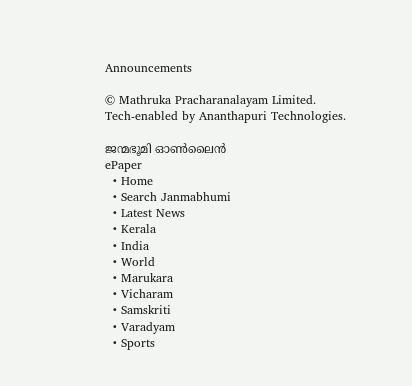Announcements

© Mathruka Pracharanalayam Limited.
Tech-enabled by Ananthapuri Technologies.

ജന്മഭൂമി ഓണ്‍ലൈന്‍
ePaper
  • Home
  • Search Janmabhumi
  • Latest News
  • Kerala
  • India
  • World
  • Marukara
  • Vicharam
  • Samskriti
  • Varadyam
  • Sports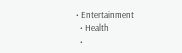• Entertainment
  • Health
  •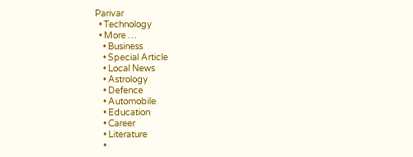Parivar
  • Technology
  • More …
    • Business
    • Special Article
    • Local News
    • Astrology
    • Defence
    • Automobile
    • Education
    • Career
    • Literature
    •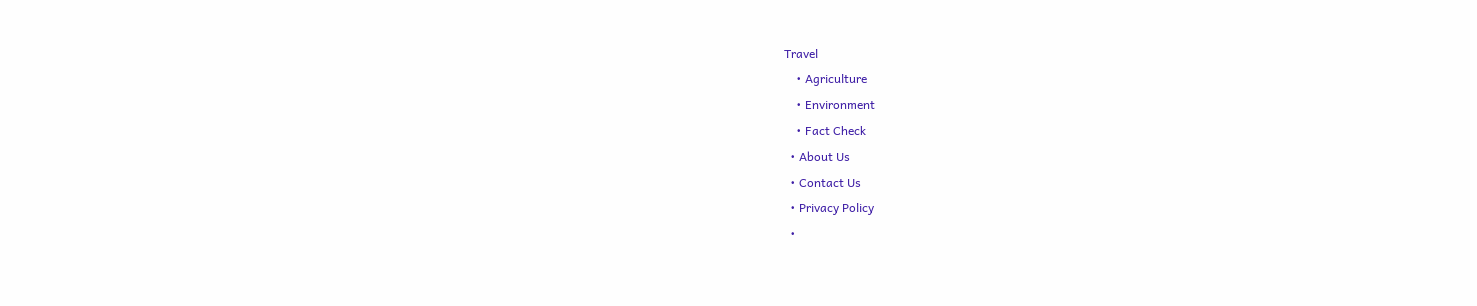Travel
    • Agriculture
    • Environment
    • Fact Check
  • About Us
  • Contact Us
  • Privacy Policy
  •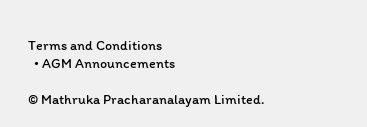Terms and Conditions
  • AGM Announcements

© Mathruka Pracharanalayam Limited.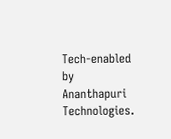Tech-enabled by Ananthapuri Technologies.